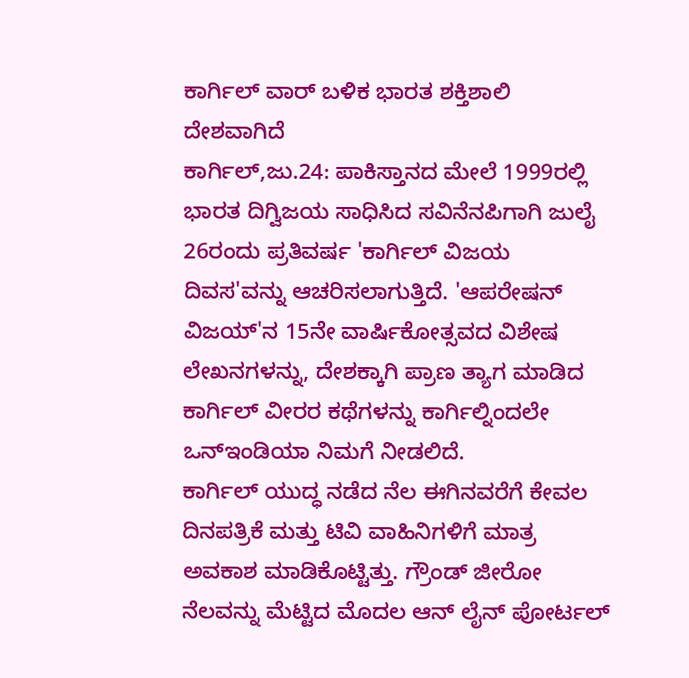ಕಾರ್ಗಿಲ್ ವಾರ್ ಬಳಿಕ ಭಾರತ ಶಕ್ತಿಶಾಲಿ ದೇಶವಾಗಿದೆ
ಕಾರ್ಗಿಲ್,ಜು.24: ಪಾಕಿಸ್ತಾನದ ಮೇಲೆ 1999ರಲ್ಲಿ ಭಾರತ ದಿಗ್ವಿಜಯ ಸಾಧಿಸಿದ ಸವಿನೆನಪಿಗಾಗಿ ಜುಲೈ 26ರಂದು ಪ್ರತಿವರ್ಷ 'ಕಾರ್ಗಿಲ್ ವಿಜಯ ದಿವಸ'ವನ್ನು ಆಚರಿಸಲಾಗುತ್ತಿದೆ. 'ಆಪರೇಷನ್ ವಿಜಯ್'ನ 15ನೇ ವಾರ್ಷಿಕೋತ್ಸವದ ವಿಶೇಷ ಲೇಖನಗಳನ್ನು, ದೇಶಕ್ಕಾಗಿ ಪ್ರಾಣ ತ್ಯಾಗ ಮಾಡಿದ ಕಾರ್ಗಿಲ್ ವೀರರ ಕಥೆಗಳನ್ನು ಕಾರ್ಗಿಲ್ನಿಂದಲೇ ಒನ್ಇಂಡಿಯಾ ನಿಮಗೆ ನೀಡಲಿದೆ.
ಕಾರ್ಗಿಲ್ ಯುದ್ಧ ನಡೆದ ನೆಲ ಈಗಿನವರೆಗೆ ಕೇವಲ ದಿನಪತ್ರಿಕೆ ಮತ್ತು ಟಿವಿ ವಾಹಿನಿಗಳಿಗೆ ಮಾತ್ರ ಅವಕಾಶ ಮಾಡಿಕೊಟ್ಟಿತ್ತು. ಗ್ರೌಂಡ್ ಜೀರೋ ನೆಲವನ್ನು ಮೆಟ್ಟಿದ ಮೊದಲ ಆನ್ ಲೈನ್ ಪೋರ್ಟಲ್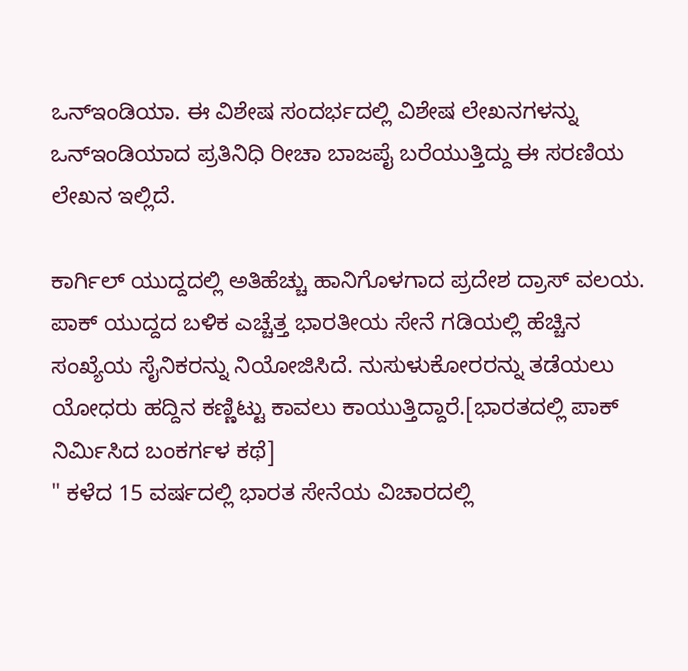ಒನ್ಇಂಡಿಯಾ. ಈ ವಿಶೇಷ ಸಂದರ್ಭದಲ್ಲಿ ವಿಶೇಷ ಲೇಖನಗಳನ್ನು ಒನ್ಇಂಡಿಯಾದ ಪ್ರತಿನಿಧಿ ರೀಚಾ ಬಾಜಪೈ ಬರೆಯುತ್ತಿದ್ದು ಈ ಸರಣಿಯ ಲೇಖನ ಇಲ್ಲಿದೆ.

ಕಾರ್ಗಿಲ್ ಯುದ್ದದಲ್ಲಿ ಅತಿಹೆಚ್ಚು ಹಾನಿಗೊಳಗಾದ ಪ್ರದೇಶ ದ್ರಾಸ್ ವಲಯ. ಪಾಕ್ ಯುದ್ದದ ಬಳಿಕ ಎಚ್ಚೆತ್ತ ಭಾರತೀಯ ಸೇನೆ ಗಡಿಯಲ್ಲಿ ಹೆಚ್ಚಿನ ಸಂಖ್ಯೆಯ ಸೈನಿಕರನ್ನು ನಿಯೋಜಿಸಿದೆ. ನುಸುಳುಕೋರರನ್ನು ತಡೆಯಲು ಯೋಧರು ಹದ್ದಿನ ಕಣ್ಣಿಟ್ಟು ಕಾವಲು ಕಾಯುತ್ತಿದ್ದಾರೆ.[ಭಾರತದಲ್ಲಿ ಪಾಕ್ ನಿರ್ಮಿಸಿದ ಬಂಕರ್ಗಳ ಕಥೆ]
" ಕಳೆದ 15 ವರ್ಷದಲ್ಲಿ ಭಾರತ ಸೇನೆಯ ವಿಚಾರದಲ್ಲಿ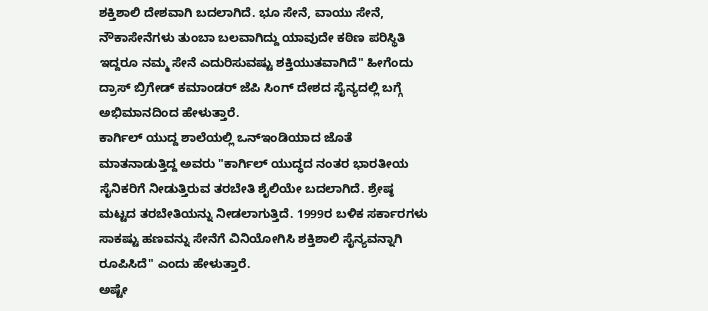ಶಕ್ತಿಶಾಲಿ ದೇಶವಾಗಿ ಬದಲಾಗಿದೆ. ಭೂ ಸೇನೆ, ವಾಯು ಸೇನೆ, ನೌಕಾಸೇನೆಗಳು ತುಂಬಾ ಬಲವಾಗಿದ್ದು ಯಾವುದೇ ಕಠಿಣ ಪರಿಸ್ಥಿತಿ ಇದ್ದರೂ ನಮ್ಮ ಸೇನೆ ಎದುರಿಸುವಷ್ಟು ಶಕ್ತಿಯುತವಾಗಿದೆ" ಹೀಗೆಂದು ದ್ರಾಸ್ ಬ್ರಿಗೇಡ್ ಕಮಾಂಡರ್ ಜೆಪಿ ಸಿಂಗ್ ದೇಶದ ಸೈನ್ಯದಲ್ಲಿ ಬಗ್ಗೆ ಅಭಿಮಾನದಿಂದ ಹೇಳುತ್ತಾರೆ.
ಕಾರ್ಗಿಲ್ ಯುದ್ದ ಶಾಲೆಯಲ್ಲಿ ಒನ್ಇಂಡಿಯಾದ ಜೊತೆ ಮಾತನಾಡುತ್ತಿದ್ದ ಅವರು "ಕಾರ್ಗಿಲ್ ಯುದ್ಧದ ನಂತರ ಭಾರತೀಯ ಸೈನಿಕರಿಗೆ ನೀಡುತ್ತಿರುವ ತರಬೇತಿ ಶೈಲಿಯೇ ಬದಲಾಗಿದೆ. ಶ್ರೇಷ್ಠ ಮಟ್ಟದ ತರಬೇತಿಯನ್ನು ನೀಡಲಾಗುತ್ತಿದೆ. 1999ರ ಬಳಿಕ ಸರ್ಕಾರಗಳು ಸಾಕಷ್ಟು ಹಣವನ್ನು ಸೇನೆಗೆ ವಿನಿಯೋಗಿಸಿ ಶಕ್ತಿಶಾಲಿ ಸೈನ್ಯವನ್ನಾಗಿ ರೂಪಿಸಿದೆ" ಎಂದು ಹೇಳುತ್ತಾರೆ.
ಅಷ್ಟೇ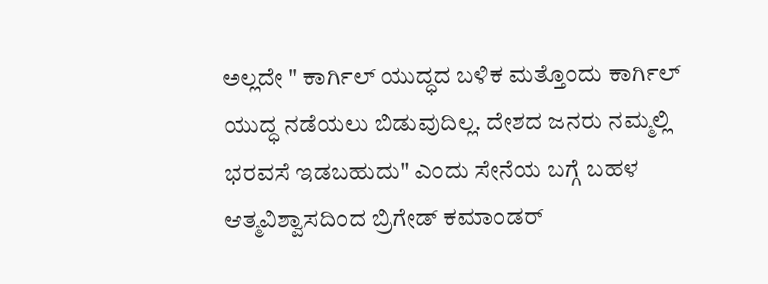ಅಲ್ಲದೇ " ಕಾರ್ಗಿಲ್ ಯುದ್ಧದ ಬಳಿಕ ಮತ್ತೊಂದು ಕಾರ್ಗಿಲ್ ಯುದ್ಧ ನಡೆಯಲು ಬಿಡುವುದಿಲ್ಲ. ದೇಶದ ಜನರು ನಮ್ಮಲ್ಲಿ ಭರವಸೆ ಇಡಬಹುದು" ಎಂದು ಸೇನೆಯ ಬಗ್ಗೆ ಬಹಳ ಆತ್ಮವಿಶ್ವಾಸದಿಂದ ಬ್ರಿಗೇಡ್ ಕಮಾಂಡರ್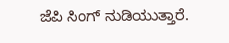ಜೆಪಿ ಸಿಂಗ್ ನುಡಿಯುತ್ತಾರೆ.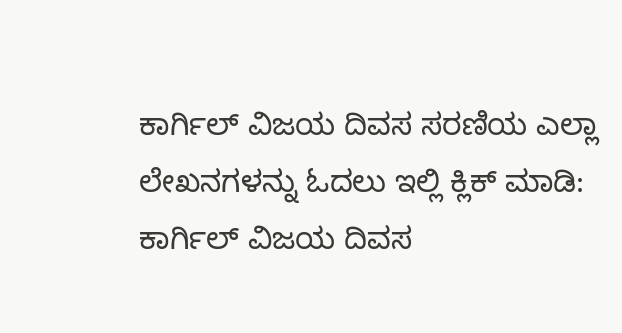ಕಾರ್ಗಿಲ್ ವಿಜಯ ದಿವಸ ಸರಣಿಯ ಎಲ್ಲಾ ಲೇಖನಗಳನ್ನು ಓದಲು ಇಲ್ಲಿ ಕ್ಲಿಕ್ ಮಾಡಿ: ಕಾರ್ಗಿಲ್ ವಿಜಯ ದಿವಸ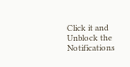Click it and Unblock the Notifications